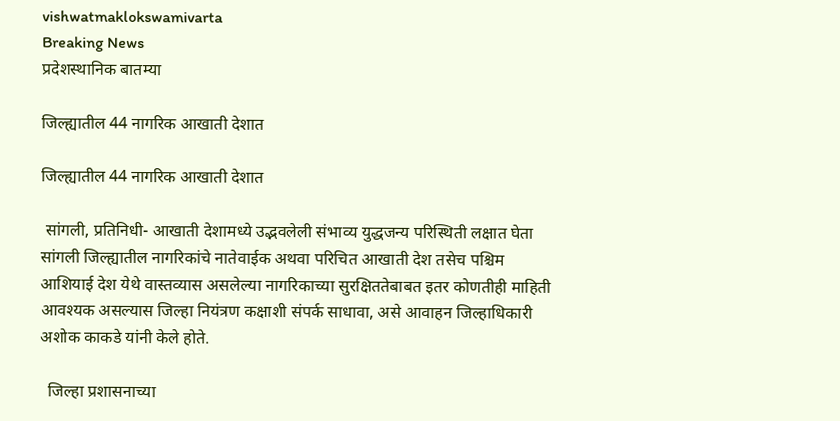vishwatmaklokswamivarta
Breaking News
प्रदेशस्थानिक बातम्या

जिल्ह्यातील 44 नागरिक आखाती देशात

जिल्ह्यातील 44 नागरिक आखाती देशात

 सांगली, प्रतिनिधी- आखाती देशामध्ये उद्भवलेली संभाव्य युद्धजन्य परिस्थिती लक्षात घेता सांगली जिल्ह्यातील नागरिकांचे नातेवाईक अथवा परिचित आखाती देश तसेच पश्चिम आशियाई देश येथे वास्तव्यास असलेल्या नागरिकाच्या सुरक्षिततेबाबत इतर कोणतीही माहिती आवश्यक असल्यास जिल्हा नियंत्रण कक्षाशी संपर्क साधावा, असे आवाहन जिल्हाधिकारी अशोक काकडे यांनी केले होते.

  जिल्हा प्रशासनाच्या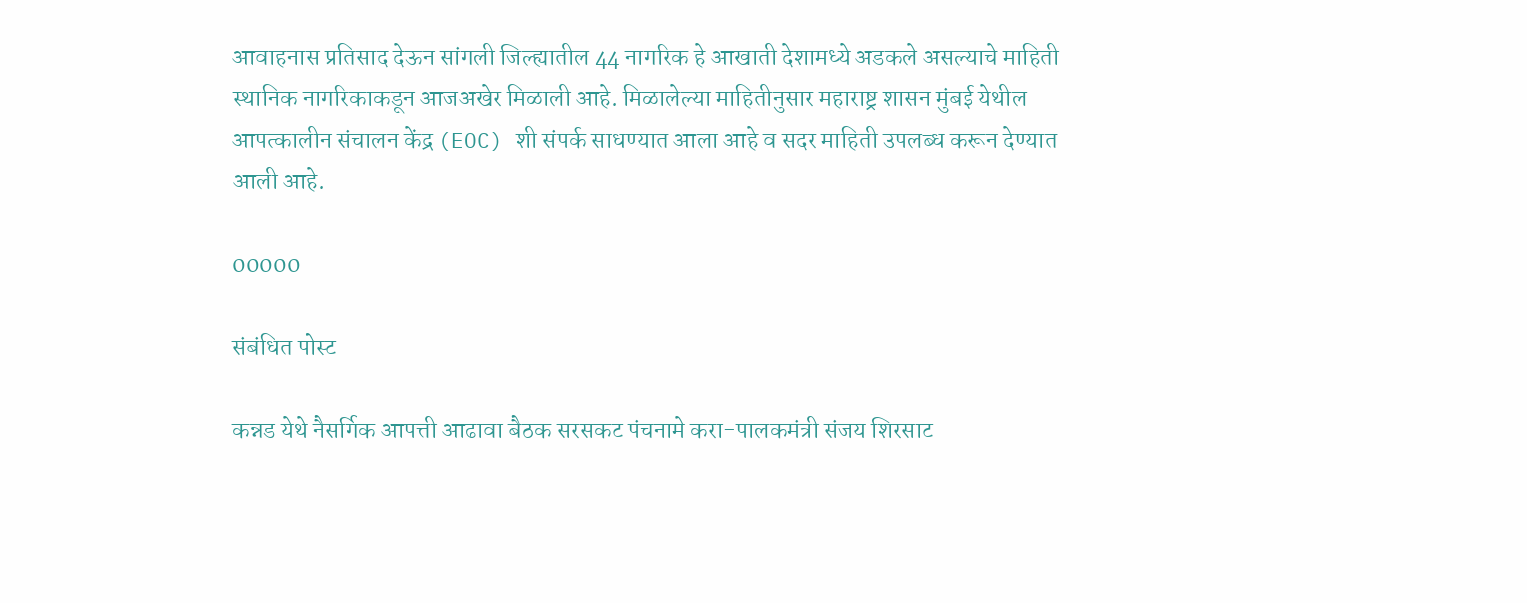आवाहनास प्रतिसाद देऊन सांगली जिल्ह्यातील 44 नागरिक हे आखाती देशामध्ये अडकले असल्याचे माहिती स्थानिक नागरिकाकडून आजअखेर मिळाली आहे. मिळालेल्या माहितीनुसार महाराष्ट्र शासन मुंबई येथील आपत्कालीन संचालन केंद्र (EOC) शी संपर्क साधण्यात आला आहे व सदर माहिती उपलब्ध करून देण्यात आली आहे.

00000

संबंधित पोस्ट

कन्नड येथे नैसर्गिक आपत्ती आढावा बैठक सरसकट पंचनामे करा-पालकमंत्री संजय शिरसाट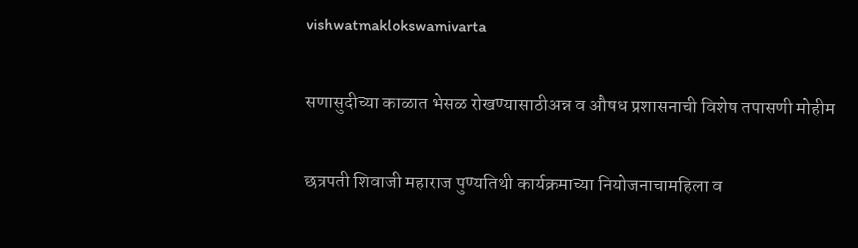vishwatmaklokswamivarta

सणासुदीच्या काळात भेसळ रोखण्यासाठीअन्न व औषध प्रशासनाची विशेष तपासणी मोहीम

छत्रपती शिवाजी महाराज पुण्यतिथी कार्यक्रमाच्या नियोजनाचामहिला व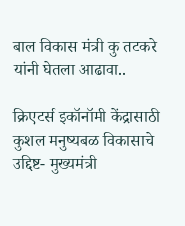बाल विकास मंत्री कु तटकरे यांनी घेतला आढावा..

क्रिएटर्स इकॉनॉमी केंद्रासाठी कुशल मनुष्यबळ विकासाचे उद्दिष्ट- मुख्यमंत्री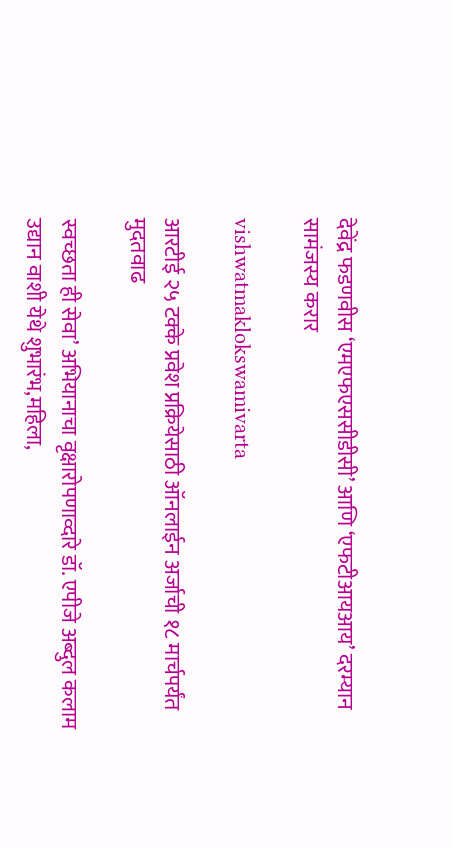देवेंद्र फडणवीस ‘एमएफएससीडीसी’ आणि ‘एफटीआयआय’ दरम्यान सामंजस्य करार

vishwatmaklokswamivarta

आरटीई २५ टक्के प्रवेश प्रक्रियेसाठी ऑनलाईन अर्जाची १८ मार्चपर्यंत मुदतवाढ

स्वच्छता ही सेवा’ अभियानाचा वृक्षारोपणाव्दारे डॉ. एपीजे अब्दुल कलाम उद्यान वाशी येथे शुभारंभ,महिला,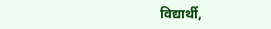विद्यार्थी,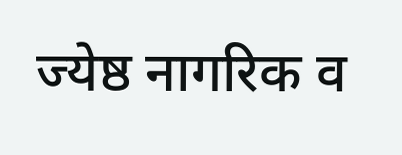ज्येष्ठ नागरिक व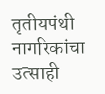तृतीयपंथी नागरिकांचा उत्साही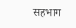सहभाग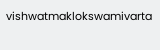vishwatmaklokswamivarta